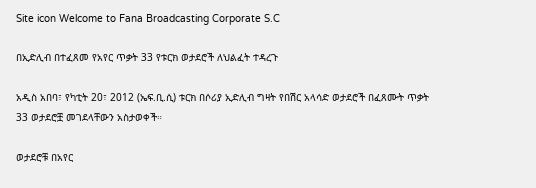Site icon Welcome to Fana Broadcasting Corporate S.C

በኢድሊብ በተፈጸመ የአየር ጥቃት 33 የቱርክ ወታደሮች ለህልፈት ተዳረጉ

አዲስ አበባ፣ የካቲት 20፣ 2012 (ኤፍ.ቢ.ሲ) ቱርክ በሶሪያ ኢድሊብ ግዛት የበሽር አላሳድ ወታደሮች በፈጸሙት ጥቃት 33 ወታደሮቿ መገደላቸውን አስታወቀች።

ወታደሮቹ በአየር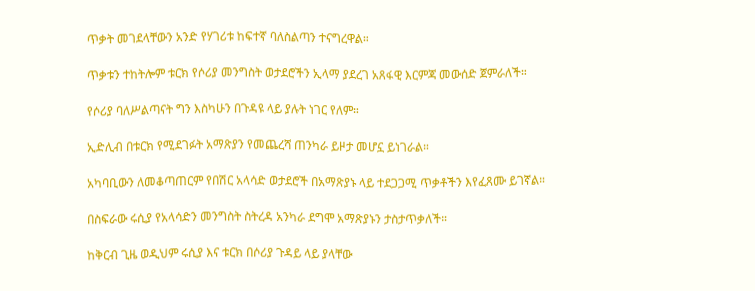ጥቃት መገደላቸውን አንድ የሃገሪቱ ከፍተኛ ባለስልጣን ተናግረዋል።

ጥቃቱን ተከትሎም ቱርክ የሶሪያ መንግስት ወታደሮችን ኢላማ ያደረገ አጸፋዊ እርምጃ መውሰድ ጀምራለች።

የሶሪያ ባለሥልጣናት ግን እስካሁን በጉዳዩ ላይ ያሉት ነገር የለም።

ኢድሊብ በቱርክ የሚደገፉት አማጽያን የመጨረሻ ጠንካራ ይዞታ መሆኗ ይነገራል።

አካባቢውን ለመቆጣጠርም የበሽር አላሳድ ወታደሮች በአማጽያኑ ላይ ተደጋጋሚ ጥቃቶችን እየፈጸሙ ይገኛል።

በስፍራው ሩሲያ የአላሳድን መንግስት ስትረዳ አንካራ ደግሞ አማጽያኑን ታስታጥቃለች።

ከቅርብ ጊዜ ወዲህም ሩሲያ እና ቱርክ በሶሪያ ጉዳይ ላይ ያላቸው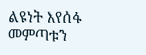ልዩነት እየሰፋ መምጣቱን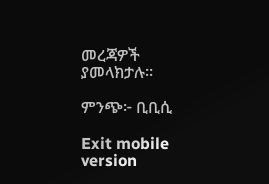መረጃዎች ያመላክታሉ።

ምንጭ፦ ቢቢሲ

Exit mobile version